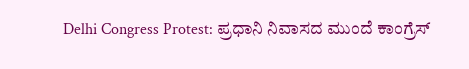Delhi Congress Protest: ಪ್ರಧಾನಿ ನಿವಾಸದ ಮುಂದೆ ಕಾಂಗ್ರೆಸ್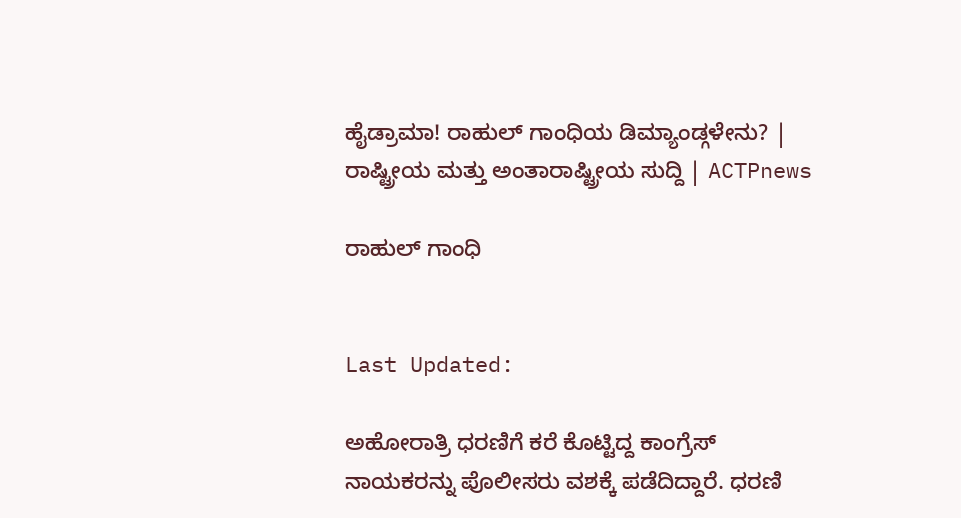ಹೈಡ್ರಾಮಾ! ರಾಹುಲ್ ಗಾಂಧಿಯ ಡಿಮ್ಯಾಂಡ್ಗಳೇನು? | ರಾಷ್ಟ್ರೀಯ ಮತ್ತು ಅಂತಾರಾಷ್ಟ್ರೀಯ ಸುದ್ದಿ | ACTPnews

ರಾಹುಲ್ ಗಾಂಧಿ


Last Updated:

ಅಹೋರಾತ್ರಿ ಧರಣಿಗೆ ಕರೆ ಕೊಟ್ಟಿದ್ದ ಕಾಂಗ್ರೆಸ್ ನಾಯಕರನ್ನು ಪೊಲೀಸರು ವಶಕ್ಕೆ ಪಡೆದಿದ್ದಾರೆ. ಧರಣಿ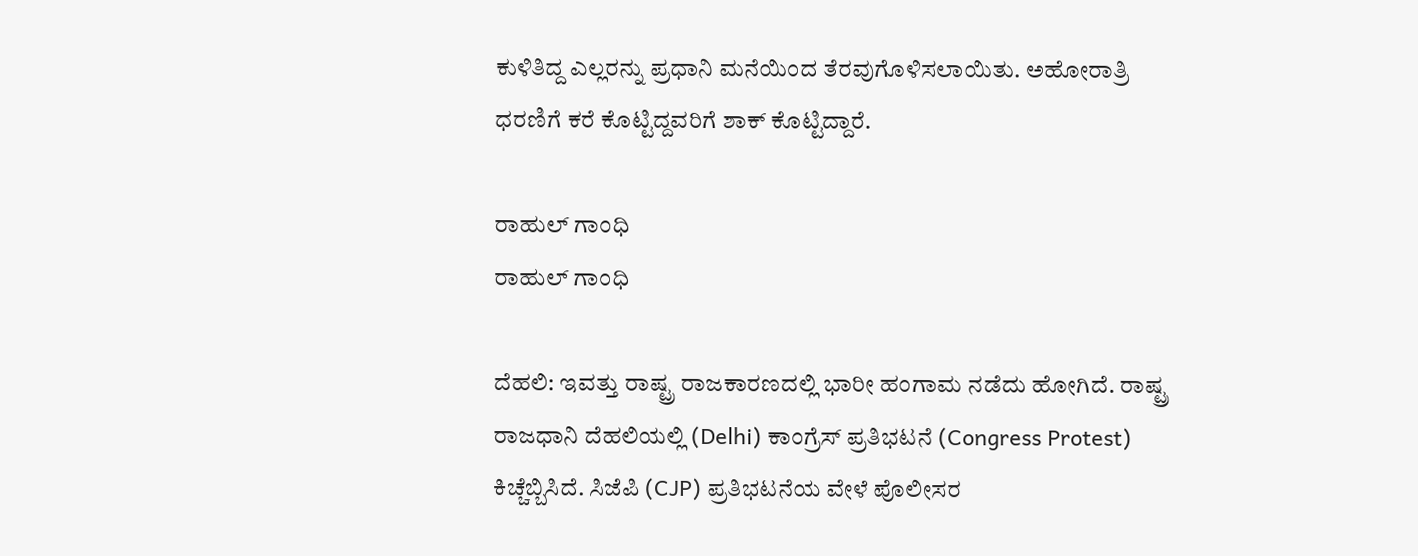ಕುಳಿತಿದ್ದ ಎಲ್ಲರನ್ನು ಪ್ರಧಾನಿ ಮನೆಯಿಂದ ತೆರವುಗೊಳಿಸಲಾಯಿತು. ಅಹೋರಾತ್ರಿ ಧರಣಿಗೆ ಕರೆ ಕೊಟ್ಟಿದ್ದವರಿಗೆ ಶಾಕ್‌ ಕೊಟ್ಟಿದ್ದಾರೆ.

ರಾಹುಲ್ ಗಾಂಧಿ
ರಾಹುಲ್ ಗಾಂಧಿ

ದೆಹಲಿ: ಇವತ್ತು ರಾಷ್ಟ್ರ ರಾಜಕಾರಣದಲ್ಲಿ ಭಾರೀ ಹಂಗಾಮ ನಡೆದು ಹೋಗಿದೆ. ರಾಷ್ಟ್ರ ರಾಜಧಾನಿ ದೆಹಲಿಯಲ್ಲಿ (Delhi) ಕಾಂಗ್ರೆಸ್ ಪ್ರತಿಭಟನೆ (Congress Protest) ಕಿಚ್ಚೆಬ್ಬಿಸಿದೆ. ಸಿಜೆಪಿ (CJP) ಪ್ರತಿಭಟನೆಯ ವೇಳೆ ಪೊಲೀಸರ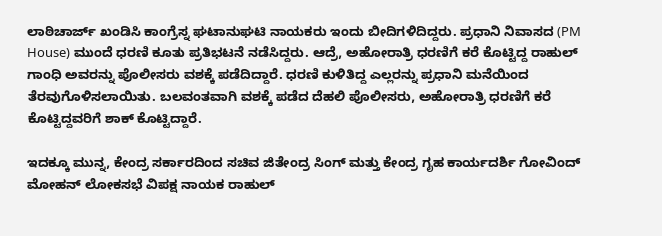ಲಾಠಿಚಾರ್ಜ್ ಖಂಡಿಸಿ ಕಾಂಗ್ರೆಸ್ನ ಘಟಾನುಘಟಿ ನಾಯಕರು ಇಂದು ಬೀದಿಗಳಿದಿದ್ದರು. ಪ್ರಧಾನಿ ನಿವಾಸದ (PM House) ಮುಂದೆ ಧರಣಿ ಕೂತು ಪ್ರತಿಭಟನೆ ನಡೆಸಿದ್ದರು. ಆದ್ರೆ, ಅಹೋರಾತ್ರಿ ಧರಣಿಗೆ ಕರೆ ಕೊಟ್ಟಿದ್ದ ರಾಹುಲ್ ಗಾಂಧಿ ಅವರನ್ನು ಪೊಲೀಸರು ವಶಕ್ಕೆ ಪಡೆದಿದ್ದಾರೆ. ಧರಣಿ ಕುಳಿತಿದ್ದ ಎಲ್ಲರನ್ನು ಪ್ರಧಾನಿ ಮನೆಯಿಂದ ತೆರವುಗೊಳಿಸಲಾಯಿತು. ಬಲವಂತವಾಗಿ ವಶಕ್ಕೆ ಪಡೆದ ದೆಹಲಿ ಪೊಲೀಸರು, ಅಹೋರಾತ್ರಿ ಧರಣಿಗೆ ಕರೆ ಕೊಟ್ಟಿದ್ದವರಿಗೆ ಶಾಕ್‌ ಕೊಟ್ಟಿದ್ದಾರೆ.

ಇದಕ್ಕೂ ಮುನ್ನ, ಕೇಂದ್ರ ಸರ್ಕಾರದಿಂದ ಸಚಿವ ಜಿತೇಂದ್ರ ಸಿಂಗ್ ಮತ್ತು ಕೇಂದ್ರ ಗೃಹ ಕಾರ್ಯದರ್ಶಿ ಗೋವಿಂದ್ ಮೋಹನ್ ಲೋಕಸಭೆ ವಿಪಕ್ಷ ನಾಯಕ ರಾಹುಲ್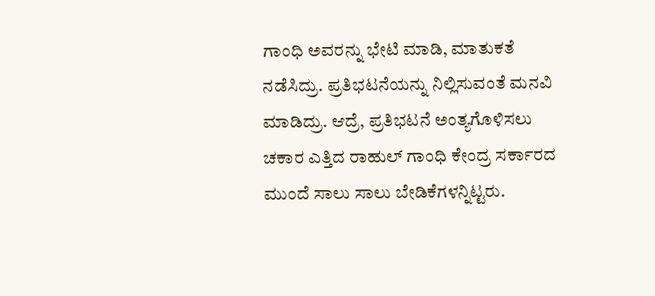ಗಾಂಧಿ ಅವರನ್ನು ಭೇಟಿ ಮಾಡಿ, ಮಾತುಕತೆ ನಡೆಸಿದ್ರು. ಪ್ರತಿಭಟನೆಯನ್ನು ನಿಲ್ಲಿಸುವಂತೆ ಮನವಿ ಮಾಡಿದ್ರು. ಆದ್ರೆ, ಪ್ರತಿಭಟನೆ ಅಂತ್ಯಗೊಳಿಸಲು ಚಕಾರ ಎತ್ತಿದ ರಾಹುಲ್ ಗಾಂಧಿ ಕೇಂದ್ರ ಸರ್ಕಾರದ ಮುಂದೆ ಸಾಲು ಸಾಲು ಬೇಡಿಕೆಗಳನ್ನಿಟ್ಟರು.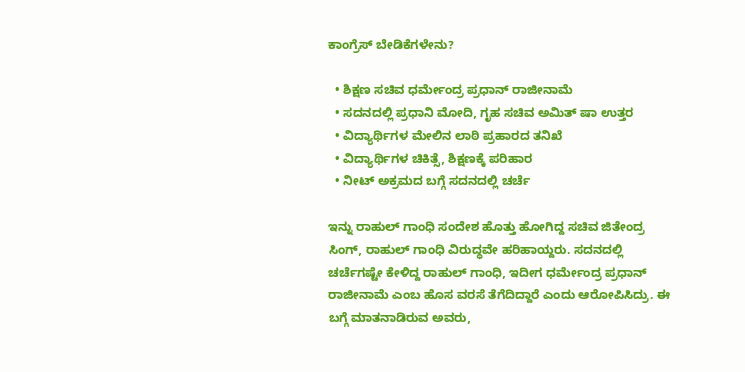ಕಾಂಗ್ರೆಸ್ ಬೇಡಿಕೆಗಳೇನು?

  • ಶಿಕ್ಷಣ ಸಚಿವ ಧರ್ಮೇಂದ್ರ ಪ್ರಧಾನ್ ರಾಜೀನಾಮೆ
  • ಸದನದಲ್ಲಿ ಪ್ರಧಾನಿ ಮೋದಿ, ಗೃಹ ಸಚಿವ ಅಮಿತ್ ಷಾ ಉತ್ತರ
  • ವಿದ್ಯಾರ್ಥಿಗಳ ಮೇಲಿನ ಲಾಠಿ ಪ್ರಹಾರದ ತನಿಖೆ
  • ವಿದ್ಯಾರ್ಥಿಗಳ ಚಿಕಿತ್ಸೆ, ಶಿಕ್ಷಣಕ್ಕೆ ಪರಿಹಾರ
  • ನೀಟ್ ಅಕ್ರಮದ ಬಗ್ಗೆ ಸದನದಲ್ಲಿ ಚರ್ಚೆ

ಇನ್ನು ರಾಹುಲ್ ಗಾಂಧಿ ಸಂದೇಶ ಹೊತ್ತು ಹೋಗಿದ್ದ ಸಚಿವ ಜಿತೇಂದ್ರ ಸಿಂಗ್, ರಾಹುಲ್ ಗಾಂಧಿ ವಿರುದ್ಧವೇ ಹರಿಹಾಯ್ದರು. ಸದನದಲ್ಲಿ ಚರ್ಚೆಗಷ್ಟೇ ಕೇಳಿದ್ದ ರಾಹುಲ್ ಗಾಂಧಿ, ಇದೀಗ ಧರ್ಮೇಂದ್ರ ಪ್ರಧಾನ್ ರಾಜೀನಾಮೆ ಎಂಬ ಹೊಸ ವರಸೆ ತೆಗೆದಿದ್ದಾರೆ ಎಂದು ಆರೋಪಿಸಿದ್ರು. ಈ ಬಗ್ಗೆ ಮಾತನಾಡಿರುವ ಅವರು,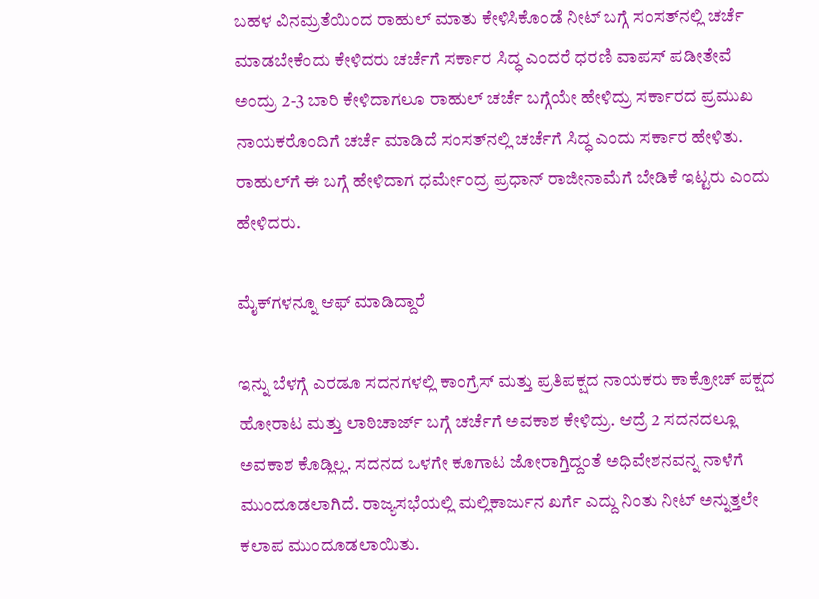ಬಹಳ ವಿನಮ್ರತೆಯಿಂದ ರಾಹುಲ್ ಮಾತು ಕೇಳಿಸಿಕೊಂಡೆ ನೀಟ್ ಬಗ್ಗೆ ಸಂಸತ್‌ನಲ್ಲಿ ಚರ್ಚೆ ಮಾಡಬೇಕೆಂದು ಕೇಳಿದರು ಚರ್ಚೆಗೆ ಸರ್ಕಾರ ಸಿದ್ಧ ಎಂದರೆ ಧರಣಿ ವಾಪಸ್ ಪಡೀತೇವೆ ಅಂದ್ರು 2-3 ಬಾರಿ ಕೇಳಿದಾಗಲೂ ರಾಹುಲ್ ಚರ್ಚೆ ಬಗ್ಗೆಯೇ ಹೇಳಿದ್ರು ಸರ್ಕಾರದ ಪ್ರಮುಖ ನಾಯಕರೊಂದಿಗೆ ಚರ್ಚೆ ಮಾಡಿದೆ ಸಂಸತ್‌ನಲ್ಲಿ ಚರ್ಚೆಗೆ ಸಿದ್ಧ ಎಂದು ಸರ್ಕಾರ ಹೇಳಿತು. ರಾಹುಲ್‌‌ಗೆ ಈ ಬಗ್ಗೆ ಹೇಳಿದಾಗ ಧರ್ಮೇಂದ್ರ ಪ್ರಧಾನ್‌ ರಾಜೀನಾಮೆಗೆ ಬೇಡಿಕೆ ಇಟ್ಟರು ಎಂದು ಹೇಳಿದರು.

ಮೈಕ್‌‌ಗಳನ್ನೂ ಆಫ್‌ ಮಾಡಿದ್ದಾರೆ

ಇನ್ನು ಬೆಳಗ್ಗೆ ಎರಡೂ ಸದನಗಳಲ್ಲಿ ಕಾಂಗ್ರೆಸ್‌ ಮತ್ತು ಪ್ರತಿಪಕ್ಷದ ನಾಯಕರು ಕಾಕ್ರೋಚ್‌ ಪಕ್ಷದ ಹೋರಾಟ ಮತ್ತು ಲಾಠಿಚಾರ್ಜ್‌ ಬಗ್ಗೆ ಚರ್ಚೆಗೆ ಅವಕಾಶ ಕೇಳಿದ್ರು. ಆದ್ರೆ 2 ಸದನದಲ್ಲೂ ಅವಕಾಶ ಕೊಡ್ಲಿಲ್ಲ. ಸದನದ ಒಳಗೇ ಕೂಗಾಟ ಜೋರಾಗ್ತಿದ್ದಂತೆ ಅಧಿವೇಶನವನ್ನ ನಾಳೆಗೆ ಮುಂದೂಡಲಾಗಿದೆ. ರಾಜ್ಯಸಭೆಯಲ್ಲಿ ಮಲ್ಲಿಕಾರ್ಜುನ ಖರ್ಗೆ ಎದ್ದು ನಿಂತು ನೀಟ್ ಅನ್ನುತ್ತಲೇ ಕಲಾಪ ಮುಂದೂಡಲಾಯಿತು.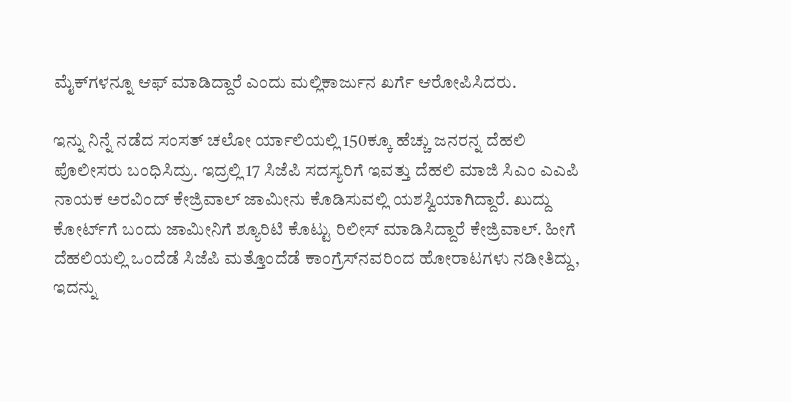ಮೈಕ್‌‌ಗಳನ್ನೂ ಆಫ್‌ ಮಾಡಿದ್ದಾರೆ ಎಂದು ಮಲ್ಲಿಕಾರ್ಜುನ ಖರ್ಗೆ ಆರೋಪಿಸಿದರು.

ಇನ್ನು ನಿನ್ನೆ ನಡೆದ ಸಂಸತ್‌ ಚಲೋ ರ್ಯಾಲಿಯಲ್ಲಿ 150ಕ್ಕೂ ಹೆಚ್ಚು ಜನರನ್ನ ದೆಹಲಿ ಪೊಲೀಸರು ಬಂಧಿಸಿದ್ರು. ಇದ್ರಲ್ಲಿ 17 ಸಿಜೆಪಿ ಸದಸ್ಯರಿಗೆ ಇವತ್ತು ದೆಹಲಿ ಮಾಜಿ ಸಿಎಂ ಎಎಪಿ ನಾಯಕ ಅರವಿಂದ್‌ ಕೇಜ್ರಿವಾಲ್‌ ಜಾಮೀನು ಕೊಡಿಸುವಲ್ಲಿ ಯಶಸ್ವಿಯಾಗಿದ್ದಾರೆ. ಖುದ್ದು ಕೋರ್ಟ್‌ಗೆ ಬಂದು ಜಾಮೀನಿಗೆ ಶ್ಯೂರಿಟಿ ಕೊಟ್ಟು ರಿಲೀಸ್‌ ಮಾಡಿಸಿದ್ದಾರೆ ಕೇಜ್ರಿವಾಲ್‌. ಹೀಗೆ ದೆಹಲಿಯಲ್ಲಿ ಒಂದೆಡೆ ಸಿಜೆಪಿ ಮತ್ತೊಂದೆಡೆ ಕಾಂಗ್ರೆಸ್‌ನವರಿಂದ ಹೋರಾಟಗಳು ನಡೀತಿದ್ದು, ಇದನ್ನು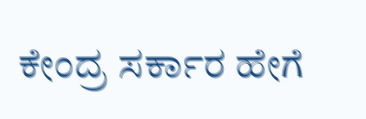ಕೇಂದ್ರ ಸರ್ಕಾರ ಹೇಗೆ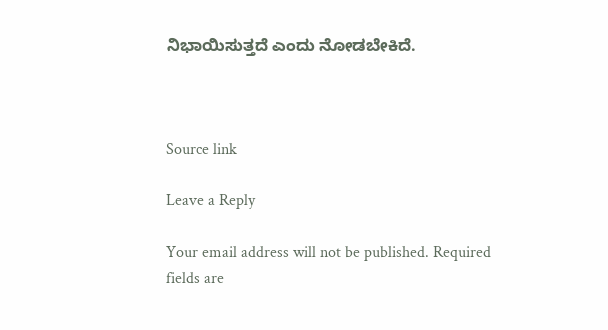ನಿಭಾಯಿಸುತ್ತದೆ ಎಂದು ನೋಡಬೇಕಿದೆ.



Source link

Leave a Reply

Your email address will not be published. Required fields are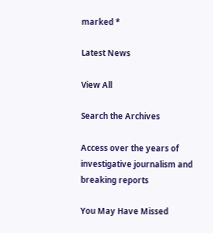marked *

Latest News

View All

Search the Archives

Access over the years of investigative journalism and breaking reports

You May Have Missed